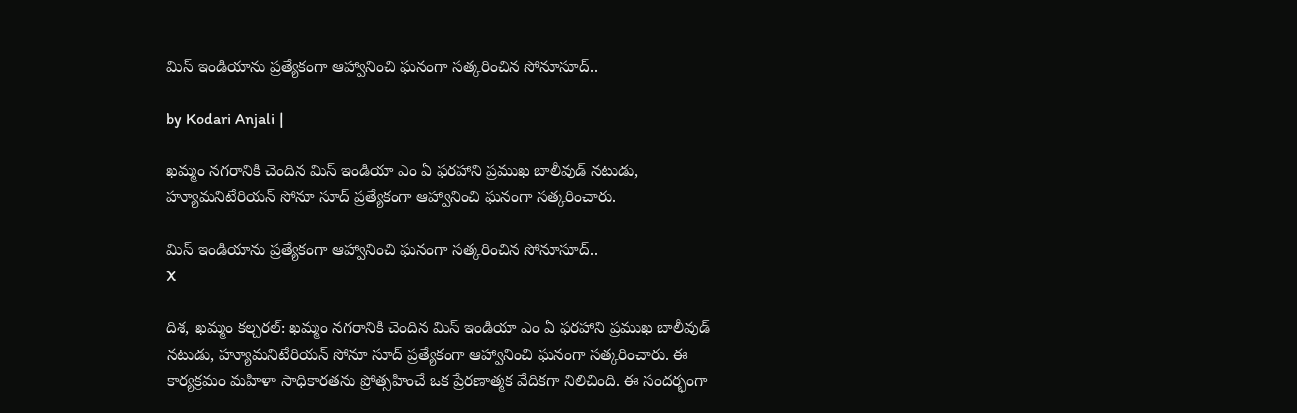మిస్ ఇండియాను ప్రత్యేకంగా ఆహ్వానించి ఘనంగా సత్కరించిన సోనూసూద్..

by Kodari Anjali |

ఖమ్మం నగరానికి చెందిన మిస్ ఇండియా ఎం ఏ ఫరహాని ప్రముఖ బాలీవుడ్ నటుడు, హ్యూమనిటేరియన్ సోనూ సూద్ ప్రత్యేకంగా ఆహ్వానించి ఘనంగా సత్కరించారు.

మిస్ ఇండియాను ప్రత్యేకంగా ఆహ్వానించి ఘనంగా సత్కరించిన సోనూసూద్..
X

దిశ, ఖమ్మం కల్చరల్: ఖమ్మం నగరానికి చెందిన మిస్ ఇండియా ఎం ఏ ఫరహాని ప్రముఖ బాలీవుడ్ నటుడు, హ్యూమనిటేరియన్ సోనూ సూద్ ప్రత్యేకంగా ఆహ్వానించి ఘనంగా సత్కరించారు. ఈ కార్యక్రమం మహిళా సాధికారతను ప్రోత్సహించే ఒక ప్రేరణాత్మక వేదికగా నిలిచింది. ఈ సందర్భంగా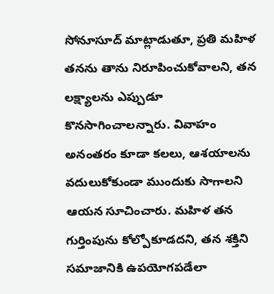సోనూసూద్ మాట్లాడుతూ, ప్రతి మహిళ తనను తాను నిరూపించుకోవాలని, తన లక్ష్యాలను ఎప్పుడూ కొనసాగించాలన్నారు. వివాహం అనంతరం కూడా కలలు, ఆశయాలను వదులుకోకుండా ముందుకు సాగాలని ఆయన సూచించారు. మహిళ తన గుర్తింపును కోల్పోకూడదని, తన శక్తిని సమాజానికి ఉపయోగపడేలా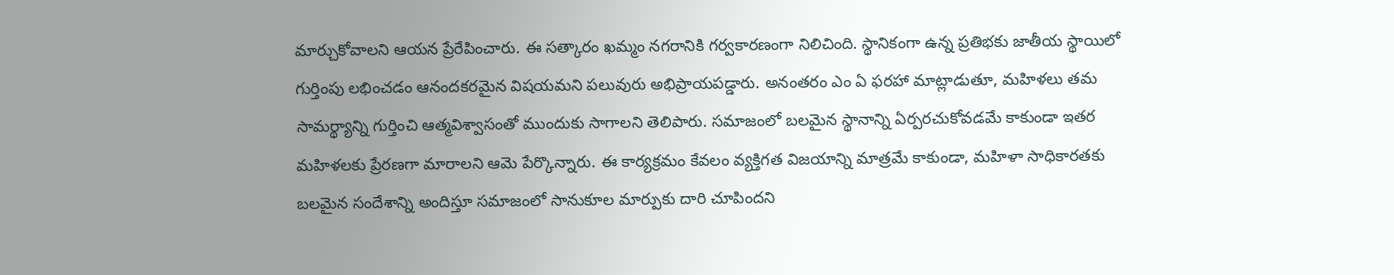మార్చుకోవాలని ఆయన ప్రేరేపించారు. ఈ సత్కారం ఖమ్మం నగరానికి గర్వకారణంగా నిలిచింది. స్థానికంగా ఉన్న ప్రతిభకు జాతీయ స్థాయిలో గుర్తింపు లభించడం ఆనందకరమైన విషయమని పలువురు అభిప్రాయపడ్డారు. అనంతరం ఎం ఏ ఫరహా మాట్లాడుతూ, మహిళలు తమ సామర్థ్యాన్ని గుర్తించి ఆత్మవిశ్వాసంతో ముందుకు సాగాలని తెలిపారు. సమాజంలో బలమైన స్థానాన్ని ఏర్పరచుకోవడమే కాకుండా ఇతర మహిళలకు ప్రేరణగా మారాలని ఆమె పేర్కొన్నారు. ఈ కార్యక్రమం కేవలం వ్యక్తిగత విజయాన్ని మాత్రమే కాకుండా, మహిళా సాధికారతకు బలమైన సందేశాన్ని అందిస్తూ సమాజంలో సానుకూల మార్పుకు దారి చూపిందని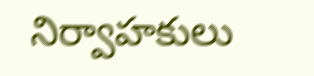నిర్వాహకులు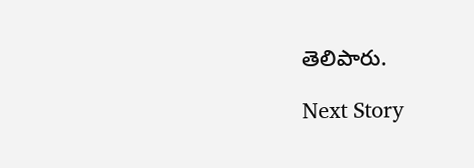తెలిపారు.

Next Story